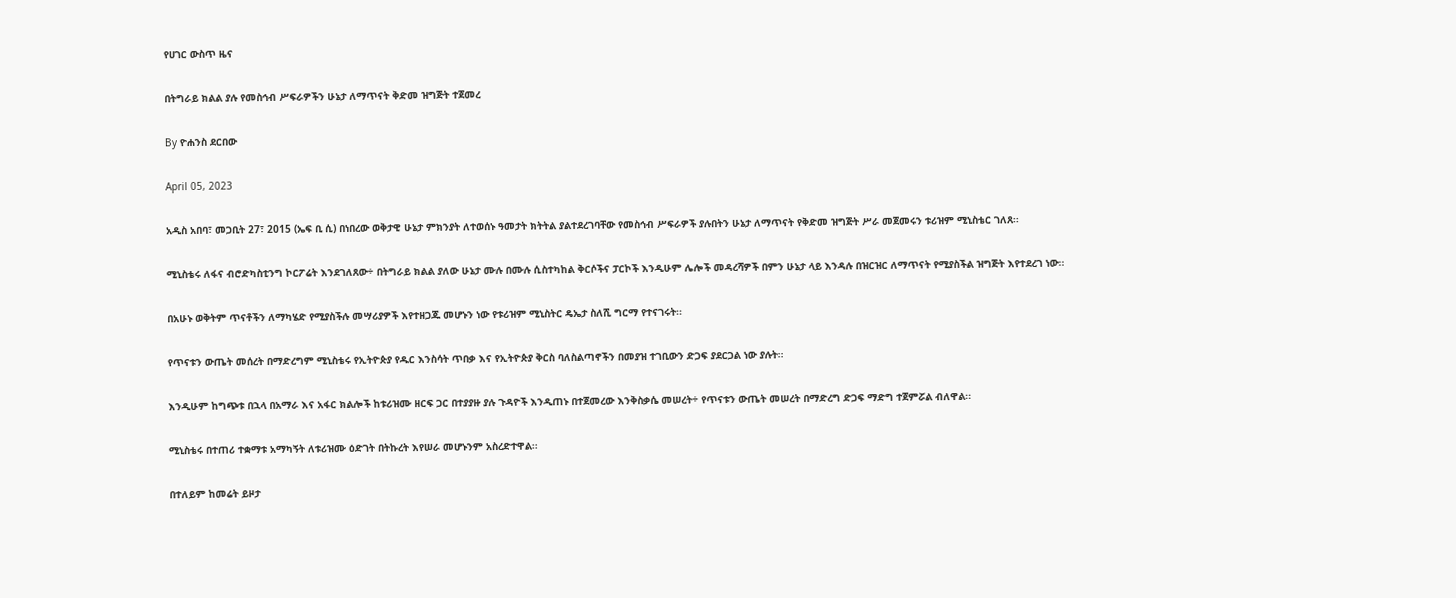የሀገር ውስጥ ዜና

በትግራይ ክልል ያሉ የመስኅብ ሥፍራዎችን ሁኔታ ለማጥናት ቅድመ ዝግጅት ተጀመረ

By ዮሐንስ ደርበው

April 05, 2023

አዲስ አበባ፣ መጋቢት 27፣ 2015 (ኤፍ ቢ ሲ) በነበረው ወቅታዊ ሁኔታ ምክንያት ለተወሰኑ ዓመታት ክትትል ያልተደረገባቸው የመስኅብ ሥፍራዎች ያሉበትን ሁኔታ ለማጥናት የቅድመ ዝግጅት ሥራ መጀመሩን ቱሪዝም ሚኒስቴር ገለጸ፡፡

ሚኒስቴሩ ለፋና ብሮድካስቲንግ ኮርፖሬት እንደገለጸው÷ በትግራይ ክልል ያለው ሁኔታ ሙሉ በሙሉ ሲስተካከል ቅርሶችና ፓርኮች እንዲሁም ሌሎች መዳረሻዎች በምን ሁኔታ ላይ እንዳሉ በዝርዝር ለማጥናት የሚያስችል ዝግጅት እየተደረገ ነው፡፡

በአሁኑ ወቅትም ጥናቶችን ለማካሄድ የሚያስችሉ መሣሪያዎች እየተዘጋጁ መሆኑን ነው የቱሪዝም ሚኒስትር ዴኤታ ስለሺ ግርማ የተናገሩት፡፡

የጥናቱን ውጤት መሰረት በማድረግም ሚኒስቴሩ የኢትዮጵያ የዱር እንስሳት ጥበቃ እና የኢትዮጵያ ቅርስ ባለስልጣኖችን በመያዝ ተገቢውን ድጋፍ ያደርጋል ነው ያሉት፡፡

እንዲሁም ከግጭቱ በኋላ በአማራ እና አፋር ክልሎች ከቱሪዝሙ ዘርፍ ጋር በተያያዙ ያሉ ጉዳዮች እንዲጠኑ በተጀመረው እንቅስቃሴ መሠረት÷ የጥናቱን ውጤት መሠረት በማድረግ ድጋፍ ማድግ ተጀምሯል ብለዋል፡፡

ሚኒስቴሩ በተጠሪ ተቋማቱ አማካኝት ለቱሪዝሙ ዕድገት በትኩረት እየሠራ መሆኑንም አስረድተዋል፡፡

በተለይም ከመሬት ይዞታ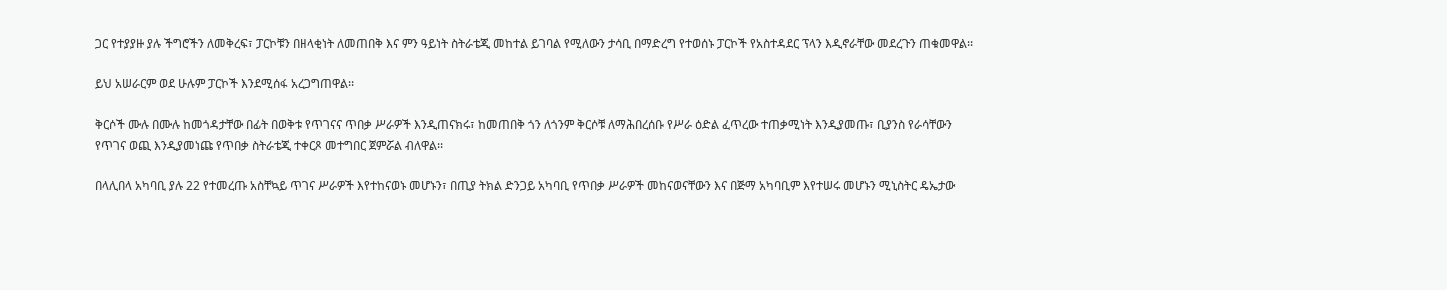ጋር የተያያዙ ያሉ ችግሮችን ለመቅረፍ፣ ፓርኮቹን በዘላቂነት ለመጠበቅ እና ምን ዓይነት ስትራቴጂ መከተል ይገባል የሚለውን ታሳቢ በማድረግ የተወሰኑ ፓርኮች የአስተዳደር ፕላን እዲኖራቸው መደረጉን ጠቁመዋል፡፡

ይህ አሠራርም ወደ ሁሉም ፓርኮች እንደሚሰፋ አረጋግጠዋል፡፡

ቅርሶች ሙሉ በሙሉ ከመጎዳታቸው በፊት በወቅቱ የጥገናና ጥበቃ ሥራዎች እንዲጠናክሩ፣ ከመጠበቅ ጎን ለጎንም ቅርሶቹ ለማሕበረሰቡ የሥራ ዕድል ፈጥረው ተጠቃሚነት እንዲያመጡ፣ ቢያንስ የራሳቸውን የጥገና ወጪ እንዲያመነጩ የጥበቃ ስትራቴጂ ተቀርጾ መተግበር ጀምሯል ብለዋል፡፡

በላሊበላ አካባቢ ያሉ 22 የተመረጡ አስቸኳይ ጥገና ሥራዎች እየተከናወኑ መሆኑን፣ በጢያ ትክል ድንጋይ አካባቢ የጥበቃ ሥራዎች መከናወናቸውን እና በጅማ አካባቢም እየተሠሩ መሆኑን ሚኒስትር ዴኤታው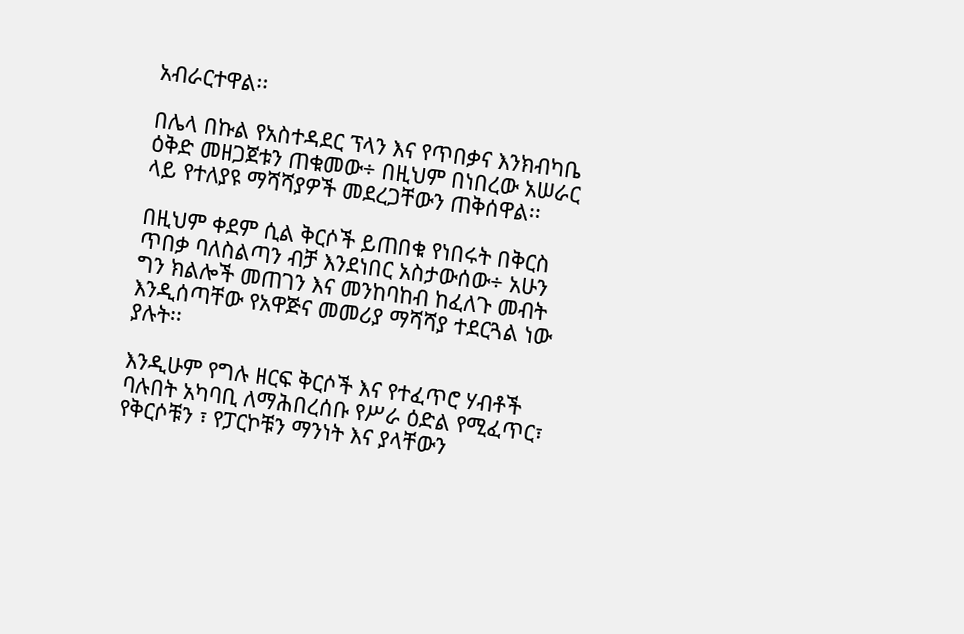አብራርተዋል፡፡

በሌላ በኩል የአስተዳደር ፕላን እና የጥበቃና እንክብካቤ ዕቅድ መዘጋጀቱን ጠቁመው÷ በዚህም በነበረው አሠራር ላይ የተለያዩ ማሻሻያዎች መደረጋቸውን ጠቅሰዋል፡፡

በዚህም ቀደም ሲል ቅርሶች ይጠበቁ የነበሩት በቅርስ ጥበቃ ባለስልጣን ብቻ እንደነበር አስታውሰው÷ አሁን ግን ክልሎች መጠገን እና መንከባከብ ከፈለጉ መብት እንዲሰጣቸው የአዋጅና መመሪያ ማሻሻያ ተደርጓል ነው ያሉት፡፡

እንዲሁም የግሉ ዘርፍ ቅርሶች እና የተፈጥሮ ሃብቶች ባሉበት አካባቢ ለማሕበረሰቡ የሥራ ዕድል የሚፈጥር፣ የቅርሶቹን ፣ የፓርኮቹን ማንነት እና ያላቸውን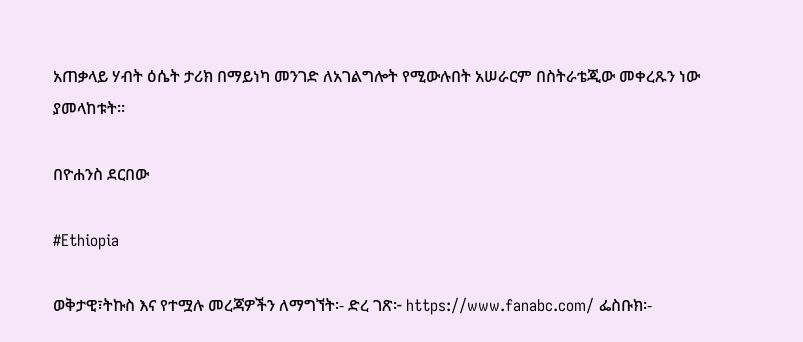አጠቃላይ ሃብት ዕሴት ታሪክ በማይነካ መንገድ ለአገልግሎት የሚውሉበት አሠራርም በስትራቴጂው መቀረጹን ነው ያመላከቱት፡፡

በዮሐንስ ደርበው

#Ethiopia

ወቅታዊ፣ትኩስ እና የተሟሉ መረጃዎችን ለማግኘት፡- ድረ ገጽ፦ https://www.fanabc.com/ ፌስቡክ፡-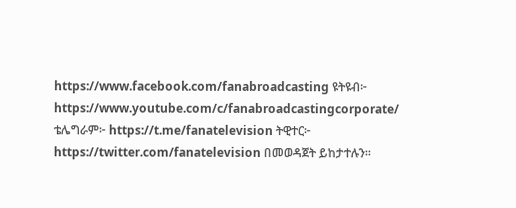https://www.facebook.com/fanabroadcasting ዩትዩብ፦ https://www.youtube.com/c/fanabroadcastingcorporate/ ቴሌግራም፦ https://t.me/fanatelevision ትዊተር፦ https://twitter.com/fanatelevision በመወዳጀት ይከታተሉን፡፡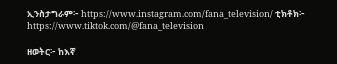ኢንስታግራም፦ https://www.instagram.com/fana_television/ ቲክቶክ፦ https://www.tiktok.com/@fana_television

ዘወትር፦ ከእኛ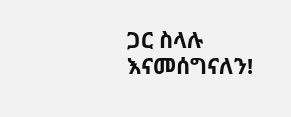ጋር ስላሉ እናመሰግናለን!